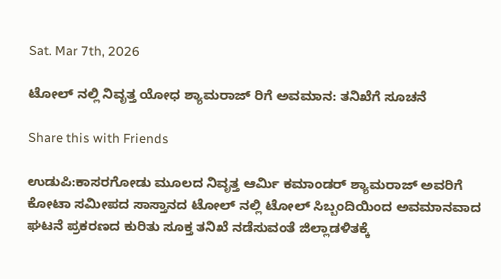Sat. Mar 7th, 2026

ಟೋಲ್ ನಲ್ಲಿ ನಿವೃತ್ತ ಯೋಧ ಶ್ಯಾಮರಾಜ್ ರಿಗೆ ಅವಮಾನ: ತನಿಖೆಗೆ ಸೂಚನೆ

Share this with Friends

ಉಡುಪಿ:ಕಾಸರಗೋಡು ಮೂಲದ ನಿವೃತ್ತ ಆರ್ಮಿ ಕಮಾಂಡರ್ ಶ್ಯಾಮರಾಜ್ ಅವರಿಗೆ ಕೋಟಾ ಸಮೀಪದ ಸಾಸ್ತಾನದ ಟೋಲ್ ನಲ್ಲಿ ಟೋಲ್ ಸಿಬ್ಬಂದಿಯಿಂದ ಅವಮಾನವಾದ ಘಟನೆ ಪ್ರಕರಣದ ಕುರಿತು ಸೂಕ್ತ ತನಿಖೆ ನಡೆಸುವಂತೆ ಜಿಲ್ಲಾಡಳಿತಕ್ಕೆ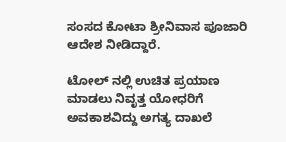ಸಂಸದ ಕೋಟಾ ಶ್ರೀನಿವಾಸ ಪೂಜಾರಿ ಆದೇಶ ನೀಡಿದ್ದಾರೆ.

ಟೋಲ್ ನಲ್ಲಿ ಉಚಿತ ಪ್ರಯಾಣ ಮಾಡಲು ನಿವೃತ್ತ ಯೋಧರಿಗೆ ಅವಕಾಶವಿದ್ದು ಅಗತ್ಯ ದಾಖಲೆ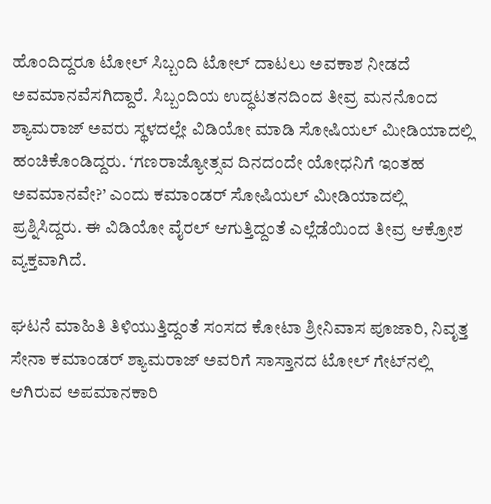ಹೊಂದಿದ್ದರೂ ಟೋಲ್ ಸಿಬ್ಬಂದಿ ಟೋಲ್ ದಾಟಲು ಅವಕಾಶ ನೀಡದೆ ಅವಮಾನವೆಸಗಿದ್ದಾರೆ. ಸಿಬ್ಬಂದಿಯ ಉದ್ಧಟತನದಿಂದ ತೀವ್ರ ಮನನೊಂದ ಶ್ಯಾಮರಾಜ್ ಅವರು ಸ್ಥಳದಲ್ಲೇ ವಿಡಿಯೋ ಮಾಡಿ ಸೋಷಿಯಲ್ ಮೀಡಿಯಾದಲ್ಲಿ ಹಂಚಿಕೊಂಡಿದ್ದರು. ‘ಗಣರಾಜ್ಯೋತ್ಸವ ದಿನದಂದೇ ಯೋಧನಿಗೆ ಇಂತಹ ಅವಮಾನವೇ?’ ಎಂದು ಕಮಾಂಡರ್ ಸೋಷಿಯಲ್ ಮೀಡಿಯಾದಲ್ಲಿ ಪ್ರಶ್ನಿಸಿದ್ದರು. ಈ ವಿಡಿಯೋ ವೈರಲ್ ಆಗುತ್ತಿದ್ದಂತೆ ಎಲ್ಲೆಡೆಯಿಂದ ತೀವ್ರ ಆಕ್ರೋಶ ವ್ಯಕ್ತವಾಗಿದೆ.

ಘಟನೆ ಮಾಹಿತಿ ತಿಳಿಯುತ್ತಿದ್ದಂತೆ ಸಂಸದ ಕೋಟಾ ಶ್ರೀನಿವಾಸ ಪೂಜಾರಿ, ನಿವೃತ್ತ ಸೇನಾ ಕಮಾಂಡರ್ ಶ್ಯಾಮರಾಜ್ ಅವರಿಗೆ ಸಾಸ್ತಾನದ ಟೋಲ್ ಗೇಟ್‌ನಲ್ಲಿ ಆಗಿರುವ ಅಪಮಾನಕಾರಿ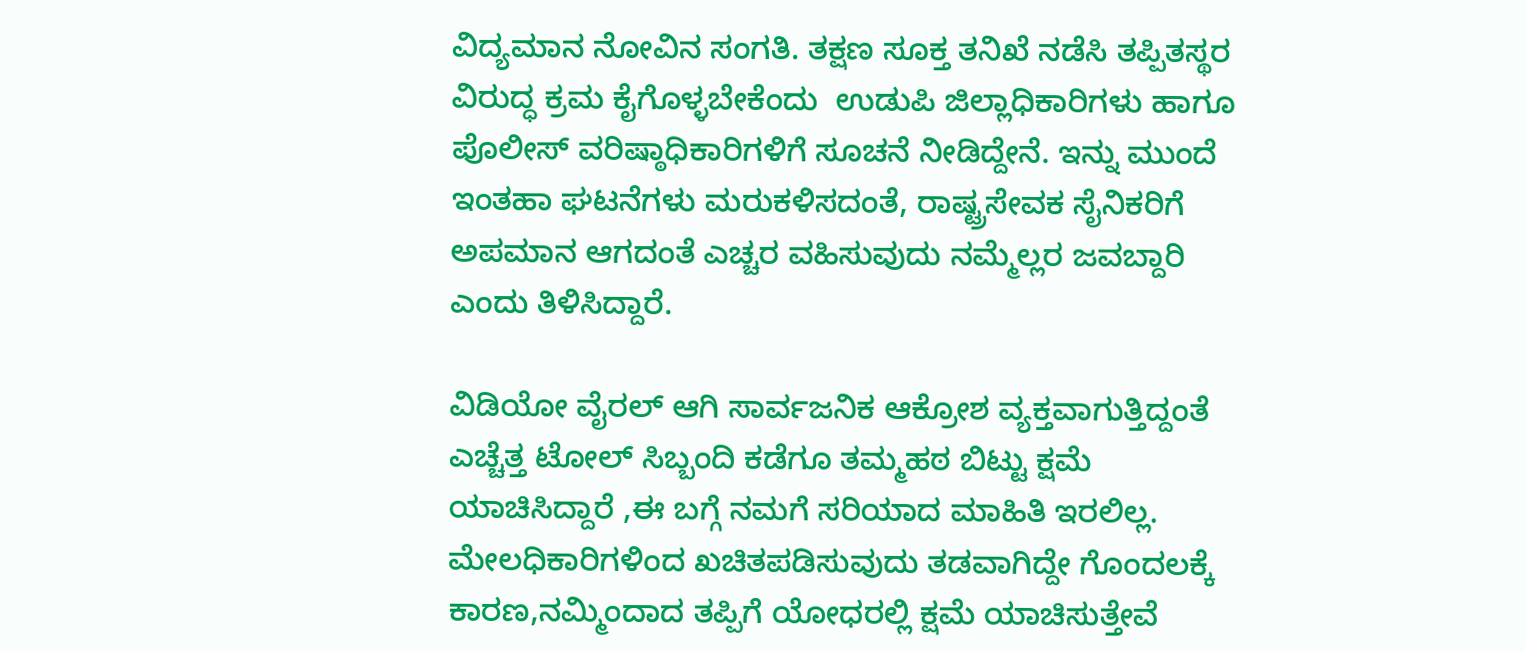ವಿದ್ಯಮಾನ ನೋವಿನ ಸಂಗತಿ. ತಕ್ಷಣ ಸೂಕ್ತ ತನಿಖೆ ನಡೆಸಿ ತಪ್ಪಿತಸ್ಥರ ವಿರುದ್ಧ ಕ್ರಮ ಕೈಗೊಳ್ಳಬೇಕೆಂದು  ಉಡುಪಿ ಜಿಲ್ಲಾಧಿಕಾರಿಗಳು ಹಾಗೂ ಪೊಲೀಸ್ ವರಿಷ್ಠಾಧಿಕಾರಿಗಳಿಗೆ ಸೂಚನೆ ನೀಡಿದ್ದೇನೆ. ಇನ್ನು ಮುಂದೆ ಇಂತಹಾ ಘಟನೆಗಳು ಮರುಕಳಿಸದಂತೆ, ರಾಷ್ಟ್ರಸೇವಕ ಸೈನಿಕರಿಗೆ ಅಪಮಾನ ಆಗದಂತೆ ಎಚ್ಚರ ವಹಿಸುವುದು ನಮ್ಮೆಲ್ಲರ ಜವಬ್ದಾರಿ ಎಂದು ತಿಳಿಸಿದ್ದಾರೆ.

ವಿಡಿಯೋ ವೈರಲ್ ಆಗಿ ಸಾರ್ವಜನಿಕ ಆಕ್ರೋಶ ವ್ಯಕ್ತವಾಗುತ್ತಿದ್ದಂತೆ ಎಚ್ಚೆತ್ತ ಟೋಲ್ ಸಿಬ್ಬಂದಿ ಕಡೆಗೂ ತಮ್ಮಹಠ ಬಿಟ್ಟು ಕ್ಷಮೆ ಯಾಚಿಸಿದ್ದಾರೆ ,ಈ ಬಗ್ಗೆ ನಮಗೆ ಸರಿಯಾದ ಮಾಹಿತಿ ಇರಲಿಲ್ಲ. ಮೇಲಧಿಕಾರಿಗಳಿಂದ ಖಚಿತಪಡಿಸುವುದು ತಡವಾಗಿದ್ದೇ ಗೊಂದಲಕ್ಕೆ ಕಾರಣ,ನಮ್ಮಿಂದಾದ ತಪ್ಪಿಗೆ ಯೋಧರಲ್ಲಿ ಕ್ಷಮೆ ಯಾಚಿಸುತ್ತೇವೆ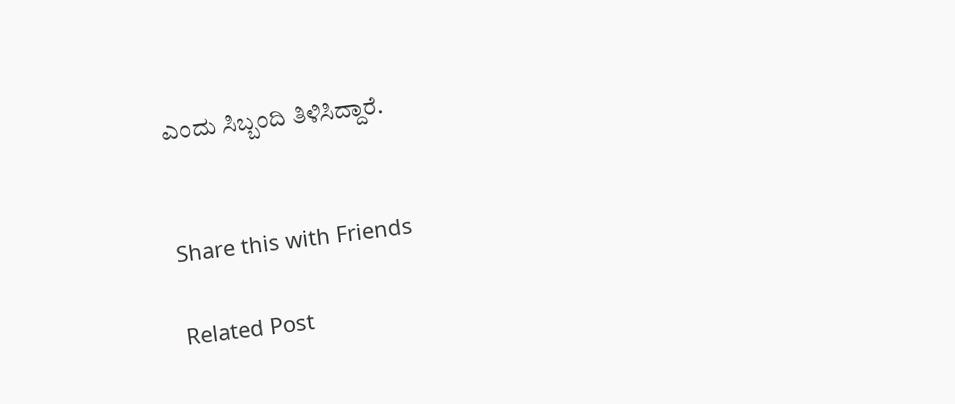ಎಂದು ಸಿಬ್ಬಂದಿ ತಿಳಿಸಿದ್ದಾರೆ.


Share this with Friends

Related Post